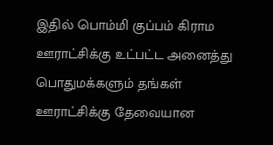இதில் பொம்மி குப்பம் கிராம ஊராட்சிக்கு உட்பட்ட அனைத்து பொதுமக்களும் தங்கள் ஊராட்சிக்கு தேவையான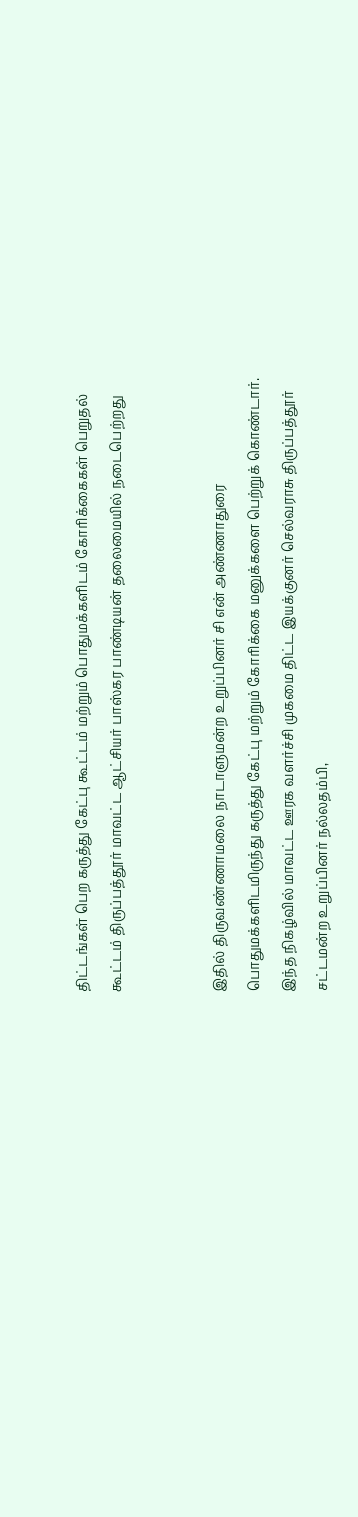திட்டங்கள் பெற கருத்து கேட்பு கூட்டம் மற்றும் பொதுமக்களிடம் கோரிக்கைகள் பெறுதல் கூட்டம் திருப்பத்தூர் மாவட்ட ஆட்சியர் பாஸ்கர பாண்டியன் தலைமையில் நடைபெற்றது


இதில் திருவண்ணாமலை நாடாளுமன்ற உறுப்பினர் சி என் அண்ணாதுரை பொதுமக்களிடமிருந்து கருத்து கேட்பு மற்றும் கோரிக்கை மனுக்களை பெற்றுக் கொண்டார். இந்த நிகழ்வில் மாவட்ட ஊரக வளர்ச்சி முகமை திட்ட இயக்குனர் செல்வராசு திருப்பத்தூர் சட்டமன்ற உறுப்பினர் நல்லதம்பி,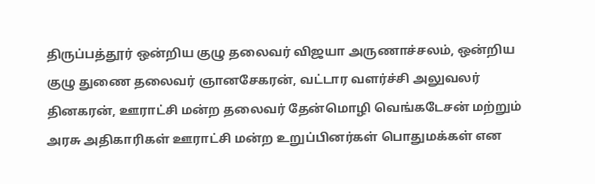திருப்பத்தூர் ஒன்றிய குழு தலைவர் விஜயா அருணாச்சலம், ஒன்றிய குழு துணை தலைவர் ஞானசேகரன், வட்டார வளர்ச்சி அலுவலர் தினகரன், ஊராட்சி மன்ற தலைவர் தேன்மொழி வெங்கடேசன் மற்றும் அரசு அதிகாரிகள் ஊராட்சி மன்ற உறுப்பினர்கள் பொதுமக்கள் என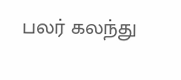பலர் கலந்து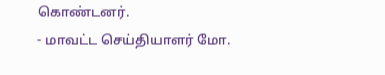கொண்டனர்.
- மாவட்ட செய்தியாளர் மோ.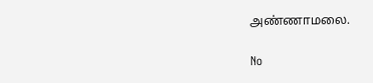அண்ணாமலை.

No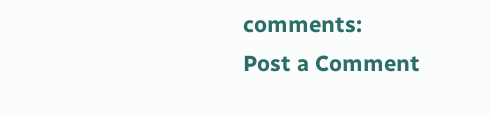comments:
Post a Comment